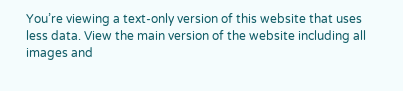You’re viewing a text-only version of this website that uses less data. View the main version of the website including all images and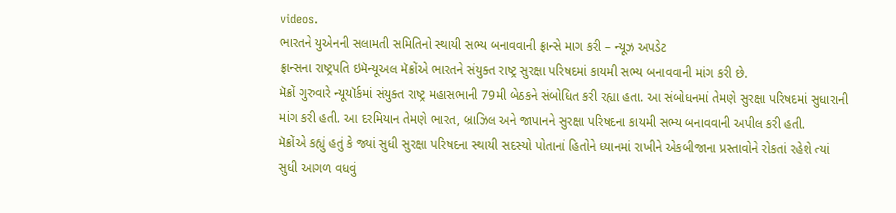videos.
ભારતને યુએનની સલામતી સમિતિનો સ્થાયી સભ્ય બનાવવાની ફ્રાન્સે માગ કરી – ન્યૂઝ અપડેટ
ફ્રાન્સના રાષ્ટ્રપતિ ઇમૅન્યૂઅલ મૅક્રોંએ ભારતને સંયુક્ત રાષ્ટ્ર સુરક્ષા પરિષદમાં કાયમી સભ્ય બનાવવાની માંગ કરી છે.
મૅક્રોં ગુરુવારે ન્યૂયૉર્કમાં સંયુક્ત રાષ્ટ્ર મહાસભાની 79મી બેઠકને સંબોધિત કરી રહ્યા હતા. આ સંબોધનમાં તેમણે સુરક્ષા પરિષદમાં સુધારાની માંગ કરી હતી. આ દરમિયાન તેમણે ભારત, બ્રાઝિલ અને જાપાનને સુરક્ષા પરિષદના કાયમી સભ્ય બનાવવાની અપીલ કરી હતી.
મૅક્રોંએ કહ્યું હતું કે જ્યાં સુધી સુરક્ષા પરિષદના સ્થાયી સદસ્યો પોતાનાં હિતોને ધ્યાનમાં રાખીને એકબીજાના પ્રસ્તાવોને રોકતાં રહેશે ત્યાં સુધી આગળ વધવું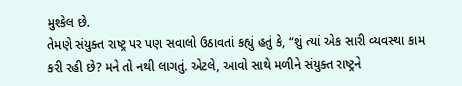મુશ્કેલ છે.
તેમણે સંયુક્ત રાષ્ટ્ર પર પણ સવાલો ઉઠાવતાં કહ્યું હતું કે, “શું ત્યાં એક સારી વ્યવસ્થા કામ કરી રહી છે? મને તો નથી લાગતું. એટલે, આવો સાથે મળીને સંયુક્ત રાષ્ટ્રને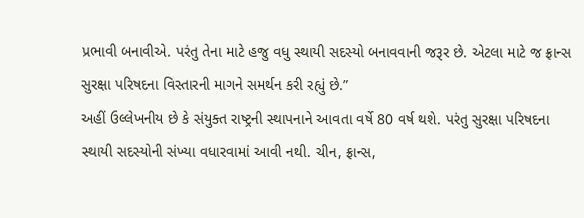પ્રભાવી બનાવીએ. પરંતુ તેના માટે હજુ વધુ સ્થાયી સદસ્યો બનાવવાની જરૂર છે. એટલા માટે જ ફ્રાન્સ સુરક્ષા પરિષદના વિસ્તારની માગને સમર્થન કરી રહ્યું છે.”
અહીં ઉલ્લેખનીય છે કે સંયુક્ત રાષ્ટ્રની સ્થાપનાને આવતા વર્ષે 80 વર્ષ થશે. પરંતુ સુરક્ષા પરિષદના સ્થાયી સદસ્યોની સંખ્યા વધારવામાં આવી નથી. ચીન, ફ્રાન્સ,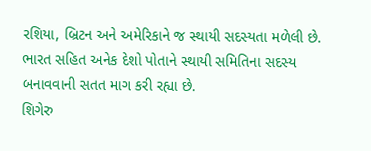રશિયા, બ્રિટન અને અમેરિકાને જ સ્થાયી સદસ્યતા મળેલી છે.
ભારત સહિત અનેક દેશો પોતાને સ્થાયી સમિતિના સદસ્ય બનાવવાની સતત માગ કરી રહ્યા છે.
શિગેરુ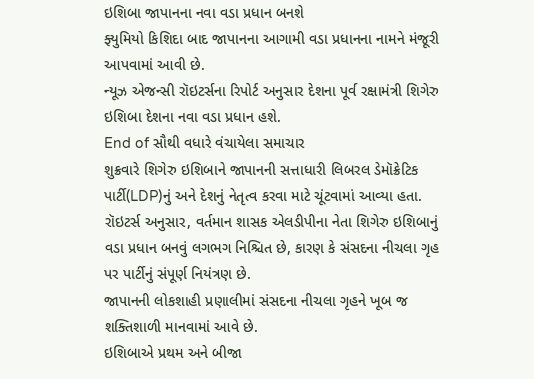ઇશિબા જાપાનના નવા વડા પ્રધાન બનશે
ફ્યુમિયો કિશિદા બાદ જાપાનના આગામી વડા પ્રધાનના નામને મંજૂરી આપવામાં આવી છે.
ન્યૂઝ એજન્સી રૉઇટર્સના રિપોર્ટ અનુસાર દેશના પૂર્વ રક્ષામંત્રી શિગેરુ ઇશિબા દેશના નવા વડા પ્રધાન હશે.
End of સૌથી વધારે વંચાયેલા સમાચાર
શુક્રવારે શિગેરુ ઇશિબાને જાપાનની સત્તાધારી લિબરલ ડેમૉક્રેટિક પાર્ટી(LDP)નું અને દેશનું નેતૃત્વ કરવા માટે ચૂંટવામાં આવ્યા હતા.
રૉઇટર્સ અનુસાર, વર્તમાન શાસક એલડીપીના નેતા શિગેરુ ઇશિબાનું વડા પ્રધાન બનવું લગભગ નિશ્ચિત છે, કારણ કે સંસદના નીચલા ગૃહ પર પાર્ટીનું સંપૂર્ણ નિયંત્રણ છે.
જાપાનની લોકશાહી પ્રણાલીમાં સંસદના નીચલા ગૃહને ખૂબ જ શક્તિશાળી માનવામાં આવે છે.
ઇશિબાએ પ્રથમ અને બીજા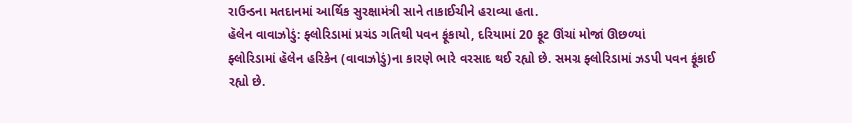રાઉન્ડના મતદાનમાં આર્થિક સુરક્ષામંત્રી સાને તાકાઈચીને હરાવ્યા હતા.
હૅલેન વાવાઝોડું: ફ્લોરિડામાં પ્રચંડ ગતિથી પવન ફૂંકાયો, દરિયામાં 20 ફૂટ ઊંચાં મોજાં ઊછળ્યાં
ફ્લોરિડામાં હૅલેન હરિકેન (વાવાઝોડું)ના કારણે ભારે વરસાદ થઈ રહ્યો છે. સમગ્ર ફ્લોરિડામાં ઝડપી પવન ફૂંકાઈ રહ્યો છે.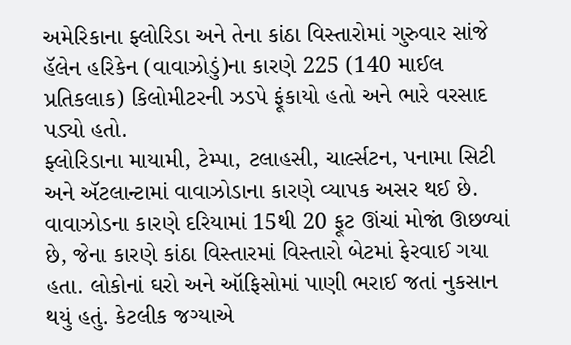અમેરિકાના ફ્લોરિડા અને તેના કાંઠા વિસ્તારોમાં ગુરુવાર સાંજે હૅલેન હરિકેન (વાવાઝોડું)ના કારણે 225 (140 માઈલ પ્રતિકલાક) કિલોમીટરની ઝડપે ફૂંકાયો હતો અને ભારે વરસાદ પડ્યો હતો.
ફ્લોરિડાના માયામી, ટેમ્પા, ટલાહસી, ચાર્લ્સટન, પનામા સિટી અને ઍટલાન્ટામાં વાવાઝોડાના કારણે વ્યાપક અસર થઈ છે.
વાવાઝોડના કારણે દરિયામાં 15થી 20 ફૂટ ઊંચાં મોજાં ઊછળ્યાં છે, જેના કારણે કાંઠા વિસ્તારમાં વિસ્તારો બેટમાં ફેરવાઈ ગયા હતા. લોકોનાં ઘરો અને ઑફિસોમાં પાણી ભરાઈ જતાં નુકસાન થયું હતું. કેટલીક જગ્યાએ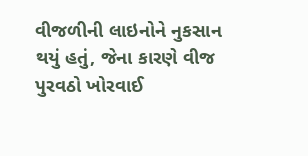વીજળીની લાઇનોને નુકસાન થયું હતું, જેના કારણે વીજ પુરવઠો ખોરવાઈ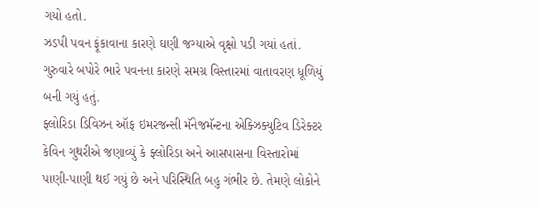ગયો હતો.
ઝડપી પવન ફૂંકાવાના કારણે ઘણી જગ્યાએ વૃક્ષો પડી ગયાં હતાં. ગુરુવારે બપોરે ભારે પવનના કારણે સમગ્ર વિસ્તારમાં વાતાવરણ ધૂળિયું બની ગયું હતું.
ફ્લોરિડા ડિવિઝન ઑફ ઇમરજન્સી મૅનેજમૅન્ટના એક્ઝિક્યુટિવ ડિરેક્ટર કેવિન ગુથરીએ જણાવ્યું કે ફ્લોરિડા અને આસપાસના વિસ્તારોમાં પાણી-પાણી થઈ ગયું છે અને પરિસ્થિતિ બહુ ગંભીર છે. તેમણે લોકોને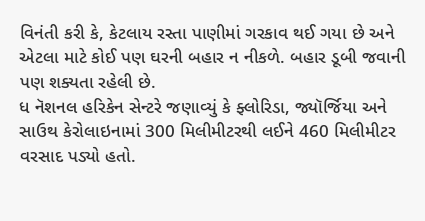વિનંતી કરી કે, કેટલાય રસ્તા પાણીમાં ગરકાવ થઈ ગયા છે અને એટલા માટે કોઈ પણ ઘરની બહાર ન નીકળે. બહાર ડૂબી જવાની પણ શક્યતા રહેલી છે.
ધ નૅશનલ હરિકેન સેન્ટરે જણાવ્યું કે ફ્લોરિડા, જ્યૉર્જિયા અને સાઉથ કેરોલાઇનામાં 300 મિલીમીટરથી લઈને 460 મિલીમીટર વરસાદ પડ્યો હતો.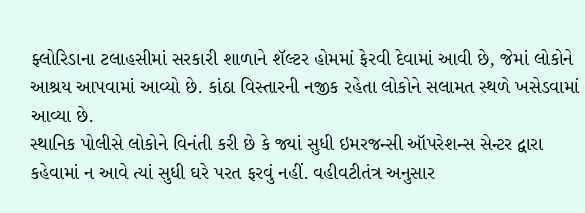ફ્લોરિડાના ટલાહસીમાં સરકારી શાળાને શૅલ્ટર હોમમાં ફેરવી દેવામાં આવી છે, જેમાં લોકોને આશ્રય આપવામાં આવ્યો છે. કાંઠા વિસ્તારની નજીક રહેતા લોકોને સલામત સ્થળે ખસેડવામાં આવ્યા છે.
સ્થાનિક પોલીસે લોકોને વિનંતી કરી છે કે જ્યાં સુધી ઇમરજન્સી ઑપરેશન્સ સેન્ટર દ્વારા કહેવામાં ન આવે ત્યાં સુધી ઘરે પરત ફરવું નહીં. વહીવટીતંત્ર અનુસાર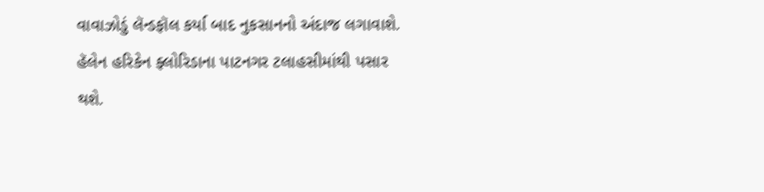વાવાઝોડું લૅન્ડફૉલ કર્યા બાદ નુકસાનનો અંદાજ લગાવાશે.
હૅલેન હરિકેન ફ્લોરિડાના પાટનગર ટલાહસીમાંથી પસાર થશે.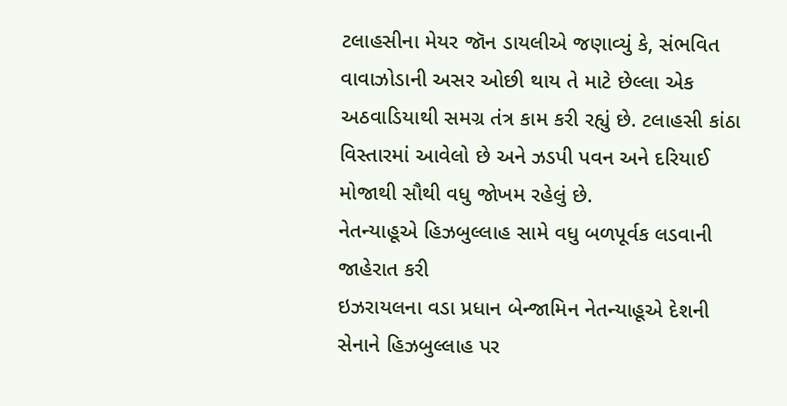ટલાહસીના મેયર જૉન ડાયલીએ જણાવ્યું કે, સંભવિત વાવાઝોડાની અસર ઓછી થાય તે માટે છેલ્લા એક અઠવાડિયાથી સમગ્ર તંત્ર કામ કરી રહ્યું છે. ટલાહસી કાંઠા વિસ્તારમાં આવેલો છે અને ઝડપી પવન અને દરિયાઈ મોજાથી સૌથી વધુ જોખમ રહેલું છે.
નેતન્યાહૂએ હિઝબુલ્લાહ સામે વધુ બળપૂર્વક લડવાની જાહેરાત કરી
ઇઝરાયલના વડા પ્રધાન બેન્જામિન નેતન્યાહૂએ દેશની સેનાને હિઝબુલ્લાહ પર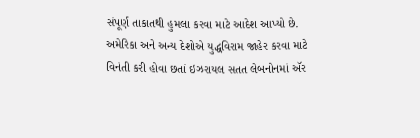સંપૂર્ણ તાકાતથી હુમલા કરવા માટે આદેશ આપ્યો છે.
અમેરિકા અને અન્ય દેશોએ યુદ્ધવિરામ જાહેર કરવા માટે વિનંતી કરી હોવા છતાં ઇઝરાયલ સતત લેબનોનમાં ઍર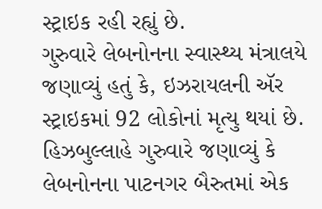સ્ટ્રાઇક રહી રહ્યું છે.
ગુરુવારે લેબનોનના સ્વાસ્થ્ય મંત્રાલયે જણાવ્યું હતું કે, ઇઝરાયલની ઍર સ્ટ્રાઇકમાં 92 લોકોનાં મૃત્યુ થયાં છે.
હિઝબુલ્લાહે ગુરુવારે જણાવ્યું કે લેબનોનના પાટનગર બૈરુતમાં એક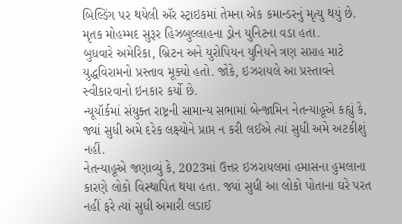બિલ્ડિંગ પર થયેલી ઍર સ્ટ્રાઇકમાં તેમના એક કમાન્ડરનું મૃત્યુ થયું છે. મૃતક મોહમ્મદ સુરૂર હિઝબુલ્લાહના ડ્રોન યુનિટના વડા હતા.
બુધવારે અમેરિકા, બ્રિટન અને યુરોપિયન યુનિયને ત્રણ સપ્તાહ માટે યુદ્ધવિરામનો પ્રસ્તાવ મૂક્યો હતો. જોકે, ઇઝરાયલે આ પ્રસ્તાવને સ્વીકારવાનો ઇનકાર કર્યો છે.
ન્યૂયૉર્કમાં સંયુક્ત રાષ્ટ્રની સામાન્ય સભામાં બેન્જામિન નેતન્યાહૂએ કહ્યું કે, જ્યાં સુધી અમે દરેક લક્ષ્યોને પ્રાપ્ત ન કરી લઈએ ત્યાં સુધી અમે અટકીશું નહીં.
નેતન્યાહૂએ જણાવ્યું કે, 2023માં ઉત્તર ઇઝરાયલમાં હમાસના હુમલાના કારણે લોકો વિસ્થાપિત થયા હતા. જ્યાં સુધી આ લોકો પોતાના ઘરે પરત નહીં ફરે ત્યાં સુધી અમારી લડાઈ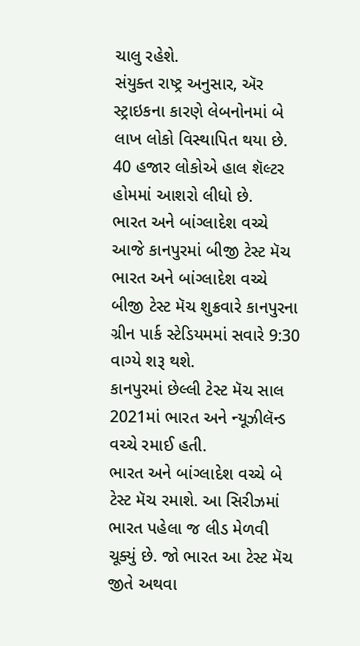ચાલુ રહેશે.
સંયુક્ત રાષ્ટ્ર અનુસાર, ઍર સ્ટ્રાઇકના કારણે લેબનોનમાં બે લાખ લોકો વિસ્થાપિત થયા છે. 40 હજાર લોકોએ હાલ શૅલ્ટર હોમમાં આશરો લીધો છે.
ભારત અને બાંગ્લાદેશ વચ્ચે આજે કાનપુરમાં બીજી ટેસ્ટ મૅચ
ભારત અને બાંગ્લાદેશ વચ્ચે બીજી ટેસ્ટ મૅચ શુક્રવારે કાનપુરના ગ્રીન પાર્ક સ્ટેડિયમમાં સવારે 9:30 વાગ્યે શરૂ થશે.
કાનપુરમાં છેલ્લી ટેસ્ટ મૅચ સાલ 2021માં ભારત અને ન્યૂઝીલૅન્ડ વચ્ચે રમાઈ હતી.
ભારત અને બાંગ્લાદેશ વચ્ચે બે ટેસ્ટ મૅચ રમાશે. આ સિરીઝમાં ભારત પહેલા જ લીડ મેળવી ચૂક્યું છે. જો ભારત આ ટેસ્ટ મૅચ જીતે અથવા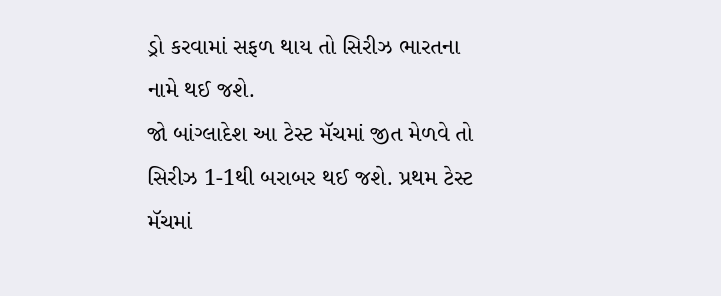ડ્રો કરવામાં સફળ થાય તો સિરીઝ ભારતના નામે થઈ જશે.
જો બાંગ્લાદેશ આ ટેસ્ટ મૅચમાં જીત મેળવે તો સિરીઝ 1-1થી બરાબર થઈ જશે. પ્રથમ ટેસ્ટ મૅચમાં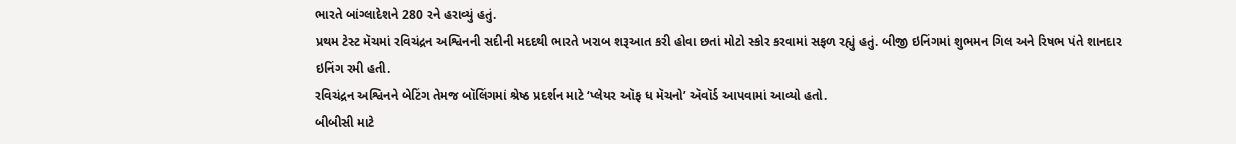ભારતે બાંગ્લાદેશને 280 રને હરાવ્યું હતું.
પ્રથમ ટેસ્ટ મૅચમાં રવિચંદ્રન અશ્વિનની સદીની મદદથી ભારતે ખરાબ શરૂઆત કરી હોવા છતાં મોટો સ્કોર કરવામાં સફળ રહ્યું હતું. બીજી ઇનિંગમાં શુભમન ગિલ અને રિષભ પંતે શાનદાર ઇનિંગ રમી હતી.
રવિચંદ્રન અશ્વિનને બેટિંગ તેમજ બૉલિંગમાં શ્રેષ્ઠ પ્રદર્શન માટે ‘પ્લેયર ઑફ ધ મૅચનો’ ઍવૉર્ડ આપવામાં આવ્યો હતો.
બીબીસી માટે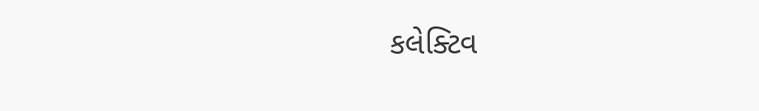કલેક્ટિવ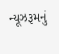ન્યૂઝરૂમનું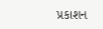પ્રકાશન